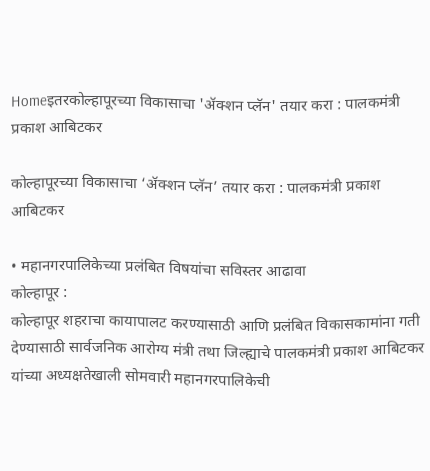Homeइतरकोल्हापूरच्या विकासाचा 'ॲक्शन प्लॅन' तयार करा : पालकमंत्री प्रकाश आबिटकर

कोल्हापूरच्या विकासाचा ‘ॲक्शन प्लॅन’ तयार करा : पालकमंत्री प्रकाश आबिटकर

• महानगरपालिकेच्या प्रलंबित विषयांचा सविस्तर आढावा
कोल्हापूर :
कोल्हापूर शहराचा कायापालट करण्यासाठी आणि प्रलंबित विकासकामांना गती देण्यासाठी सार्वजनिक आरोग्य मंत्री तथा जिल्ह्याचे पालकमंत्री प्रकाश आबिटकर यांच्या अध्यक्षतेखाली सोमवारी महानगरपालिकेची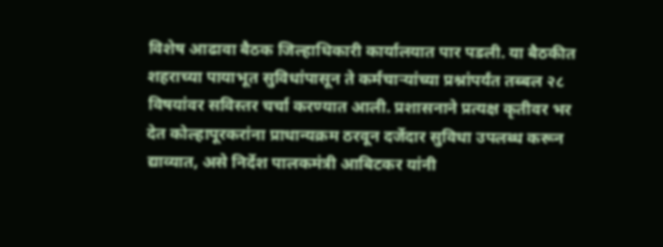विशेष आढावा बैठक जिल्हाधिकारी कार्यालयात पार पडली. या बैठकीत शहराच्या पायाभूत सुविधांपासून ते कर्मचाऱ्यांच्या प्रश्नांपर्यंत तब्बल २८ विषयांवर सविस्तर चर्चा करण्यात आली. प्रशासनाने प्रत्यक्ष कृतीवर भर देत कोल्हापूरकरांना प्राधान्यक्रम ठरवून दर्जेदार सुविधा उपलब्ध करून द्याव्यात, असे निर्देश पालकमंत्री आबिटकर यांनी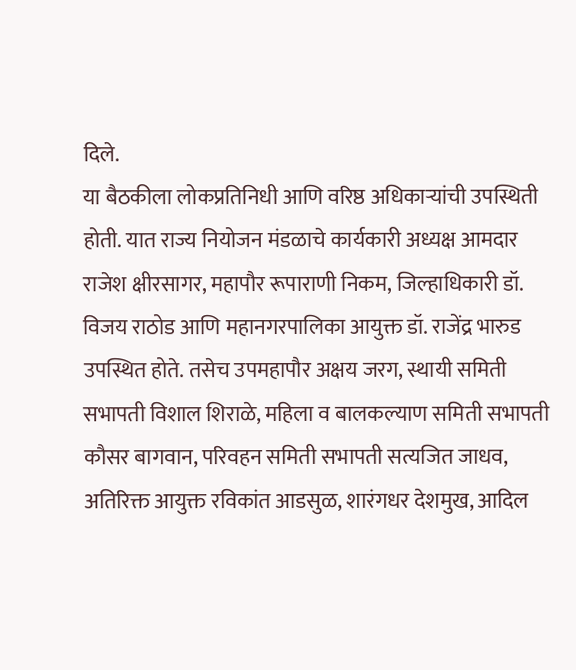दिले.
या बैठकीला लोकप्रतिनिधी आणि वरिष्ठ अधिकाऱ्यांची उपस्थिती होती. यात राज्य नियोजन मंडळाचे कार्यकारी अध्यक्ष आमदार राजेश क्षीरसागर, महापौर रूपाराणी निकम, जिल्हाधिकारी डॉ. विजय राठोड आणि महानगरपालिका आयुक्त डॉ. राजेंद्र भारुड उपस्थित होते. तसेच उपमहापौर अक्षय जरग, स्थायी समिती सभापती विशाल शिराळे, महिला व बालकल्याण समिती सभापती कौसर बागवान, परिवहन समिती सभापती सत्यजित जाधव, अतिरिक्त आयुक्त रविकांत आडसुळ, शारंगधर देशमुख, आदिल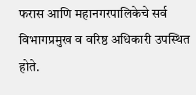फरास आणि महानगरपालिकेचे सर्व विभागप्रमुख व वरिष्ठ अधिकारी उपस्थित होते.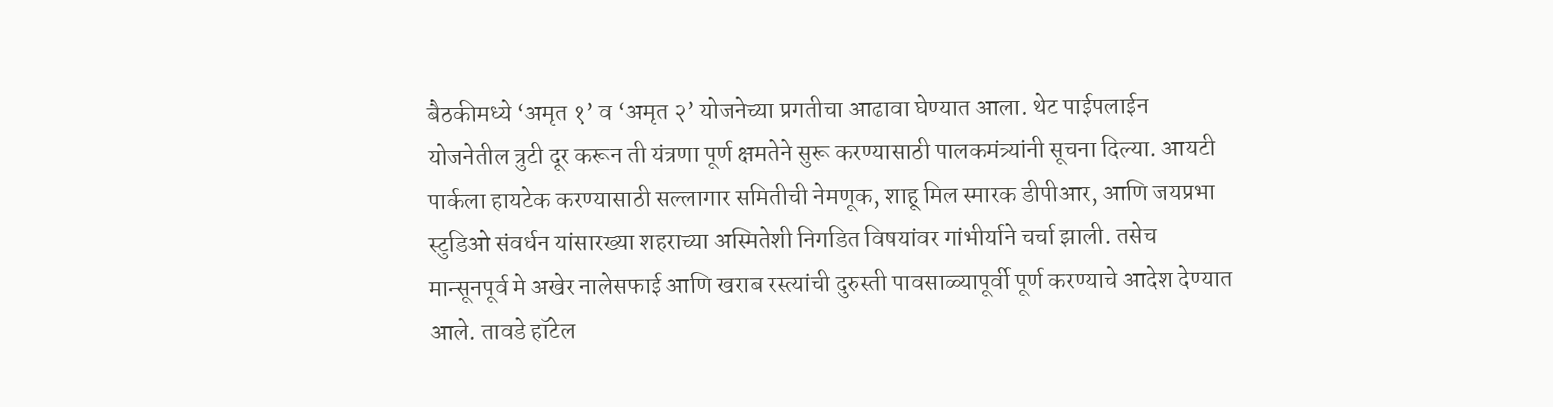बैठकीमध्ये ‘अमृत १’ व ‘अमृत २’ योजनेच्या प्रगतीचा आढावा घेण्यात आला. थेट पाईपलाईन योजनेतील त्रुटी दूर करून ती यंत्रणा पूर्ण क्षमतेने सुरू करण्यासाठी पालकमंत्र्यांनी सूचना दिल्या. आयटी पार्कला हायटेक करण्यासाठी सल्लागार समितीची नेमणूक, शाहू मिल स्मारक डीपीआर, आणि जयप्रभा स्टुडिओ संवर्धन यांसारख्या शहराच्या अस्मितेशी निगडित विषयांवर गांभीर्याने चर्चा झाली. तसेच मान्सूनपूर्व मे अखेर नालेसफाई आणि खराब रस्त्यांची दुरुस्ती पावसाळ्यापूर्वी पूर्ण करण्याचे आदेश देण्यात आले. तावडे हॉटेल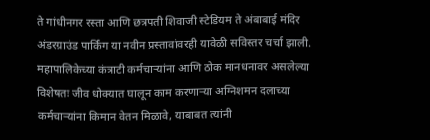ते गांधीनगर रस्ता आणि छत्रपती शिवाजी स्टेडियम ते अंबाबाई मंदिर अंडरग्राउंड पार्किंग या नवीन प्रस्तावांवरही यावेळी सविस्तर चर्चा झाली.
महापालिकेच्या कंत्राटी कर्मचाऱ्यांना आणि ठोक मानधनावर असलेल्या विशेषतः जीव धोक्यात घालून काम करणाऱ्या अग्निशमन दलाच्या कर्मचाऱ्यांना किमान वेतन मिळावे, याबाबत त्यांनी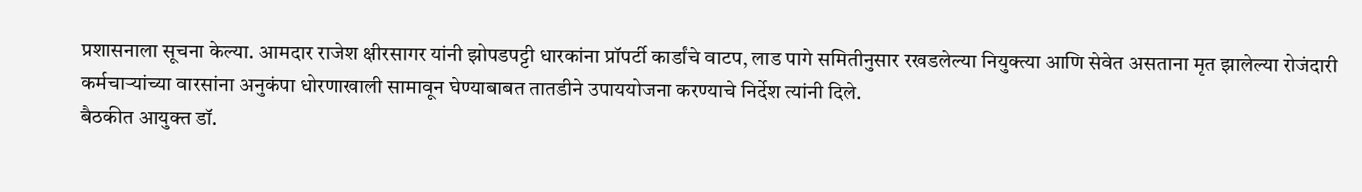प्रशासनाला सूचना केल्या. आमदार राजेश क्षीरसागर यांनी झोपडपट्टी धारकांना प्रॉपर्टी कार्डांचे वाटप, लाड पागे समितीनुसार रखडलेल्या नियुक्त्या आणि सेवेत असताना मृत झालेल्या रोजंदारी कर्मचाऱ्यांच्या वारसांना अनुकंपा धोरणाखाली सामावून घेण्याबाबत तातडीने उपाययोजना करण्याचे निर्देश त्यांनी दिले.
बैठकीत आयुक्त डॉ.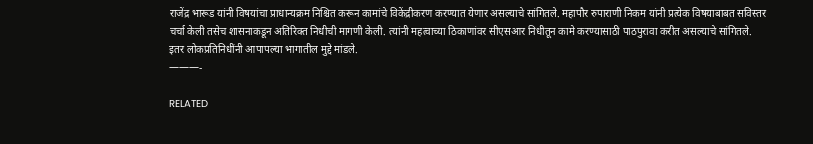राजेंद्र भारूड यांनी विषयांचा प्राधान्यक्रम निश्चित करून कामांचे विकेंद्रीकरण करण्यात येणार असल्याचे सांगितले. महापौर रुपाराणी निकम यांनी प्रत्येक विषयाबाबत सविस्तर चर्चा केली तसेच शासनाकडून अतिरिक्त निधीची मागणी केली. त्यांनी महत्वाच्या ठिकाणांवर सीएसआर निधीतून कामे करण्यासाठी पाठपुरावा करीत असल्याचे सांगितले. इतर लोकप्रतिनिधींनी आपापल्या भागातील मुद्दे मांडले.
———-

RELATED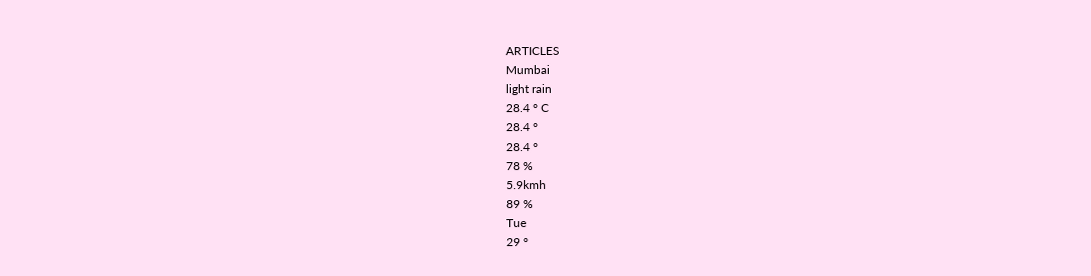ARTICLES
Mumbai
light rain
28.4 ° C
28.4 °
28.4 °
78 %
5.9kmh
89 %
Tue
29 °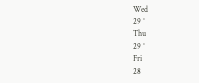Wed
29 °
Thu
29 °
Fri
28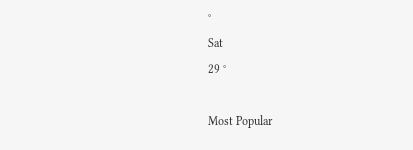°
Sat
29 °

Most Popular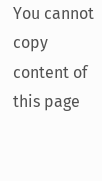You cannot copy content of this page